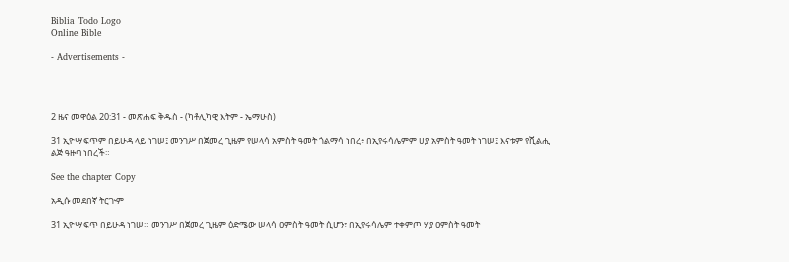Biblia Todo Logo
Online Bible

- Advertisements -




2 ዜና መዋዕል 20:31 - መጽሐፍ ቅዱስ - (ካቶሊካዊ እትም - ኤማሁስ)

31 ኢዮሣፍጥም በይሁዳ ላይ ነገሠ፤ መንገሥ በጀመረ ጊዜም የሠላሳ አምስት ዓመት ጎልማሳ ነበረ፥ በኢየሩሳሌምም ሀያ አምስት ዓመት ነገሠ፤ እናቱም የሺልሒ ልጅ ዓዙባ ነበረች።

See the chapter Copy

አዲሱ መደበኛ ትርጒም

31 ኢዮሣፍጥ በይሁዳ ነገሠ። መንገሥ በጀመረ ጊዜም ዕድሜው ሠላሳ ዐምስት ዓመት ሲሆን፣ በኢየሩሳሌም ተቀምጦ ሃያ ዐምስት ዓመት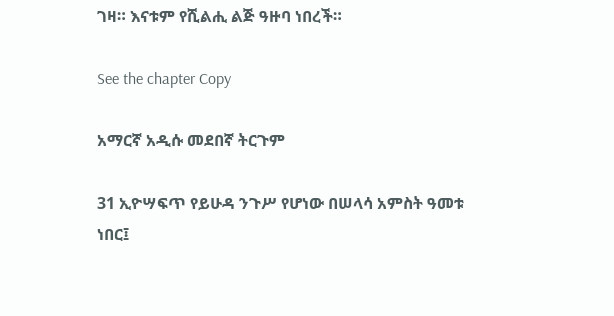ገዛ። እናቱም የሺልሒ ልጅ ዓዙባ ነበረች።

See the chapter Copy

አማርኛ አዲሱ መደበኛ ትርጉም

31 ኢዮሣፍጥ የይሁዳ ንጉሥ የሆነው በሠላሳ አምስት ዓመቱ ነበር፤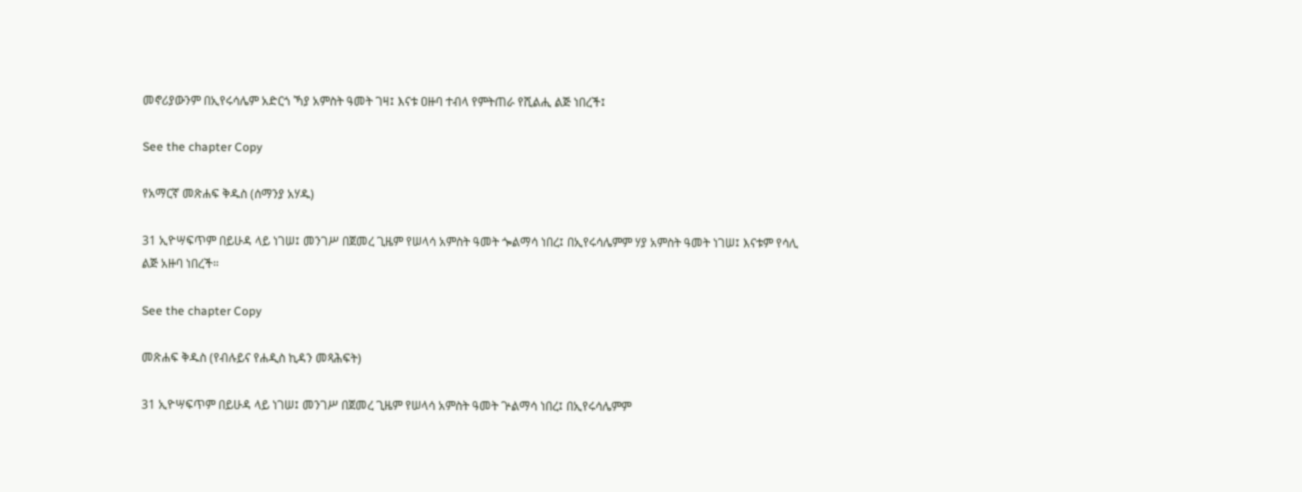መኖሪያውንም በኢየሩሳሌም አድርጎ ኻያ አምስት ዓመት ገዛ፤ እናቱ ዐዙባ ተብላ የምትጠራ የሺልሒ ልጅ ነበረች፤

See the chapter Copy

የአማርኛ መጽሐፍ ቅዱስ (ሰማንያ አሃዱ)

31 ኢዮሣፍጥም በይሁዳ ላይ ነገሠ፤ መንገሥ በጀመረ ጊዜም የሠላሳ አምስት ዓመት ጐልማሳ ነበረ፤ በኢየሩሳሌምም ሃያ አምስት ዓመት ነገሠ፤ እናቱም የሳሊ ልጅ አዙባ ነበረች።

See the chapter Copy

መጽሐፍ ቅዱስ (የብሉይና የሐዲስ ኪዳን መጻሕፍት)

31 ኢዮሣፍጥም በይሁዳ ላይ ነገሠ፤ መንገሥ በጀመረ ጊዜም የሠላሳ አምስት ዓመት ጕልማሳ ነበረ፤ በኢየሩሳሌምም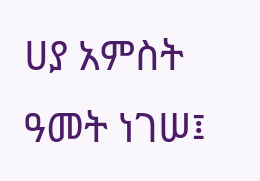ሀያ አምስት ዓመት ነገሠ፤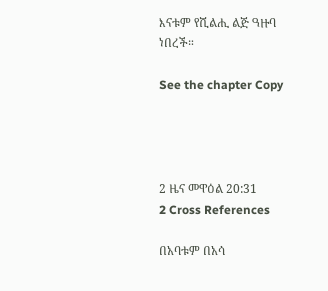እናቱም የሺልሒ ልጅ ዓዙባ ነበረች።

See the chapter Copy




2 ዜና መዋዕል 20:31
2 Cross References

በአባቱም በአሳ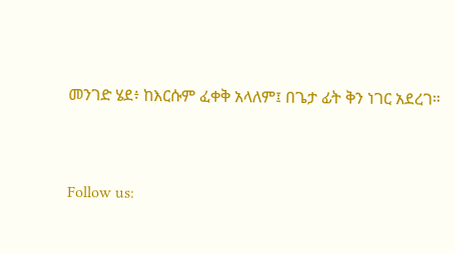መንገድ ሄደ፥ ከእርሱም ፈቀቅ አላለም፤ በጌታ ፊት ቅን ነገር አደረገ።


Follow us: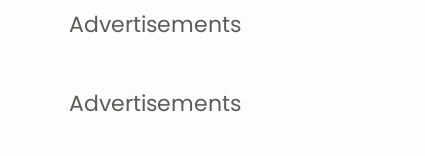Advertisements


Advertisements